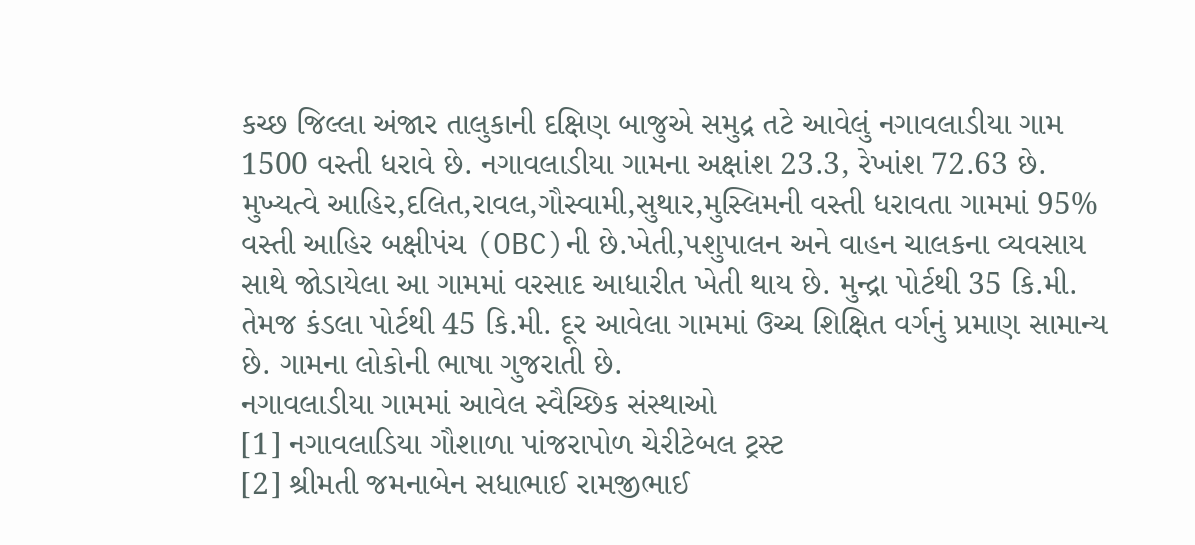કચ્છ જિલ્લા અંજાર તાલુકાની દક્ષિણ બાજુએ સમુદ્ર તટે આવેલું નગાવલાડીયા ગામ 1500 વસ્તી ધરાવે છે. નગાવલાડીયા ગામના અક્ષાંશ 23.3, રેખાંશ 72.63 છે. મુખ્યત્વે આહિર,દલિત,રાવલ,ગૌસ્વામી,સુથાર,મુસ્લિમની વસ્તી ધરાવતા ગામમાં 95% વસ્તી આહિર બક્ષીપંચ (OBC)ની છે.ખેતી,પશુપાલન અને વાહન ચાલકના વ્યવસાય સાથે જોડાયેલા આ ગામમાં વરસાદ આધારીત ખેતી થાય છે. મુન્દ્રા પોર્ટથી 35 કિ.મી. તેમજ કંડલા પોર્ટથી 45 કિ.મી. દૂર આવેલા ગામમાં ઉચ્ચ શિક્ષિત વર્ગનું પ્રમાણ સામાન્ય છે. ગામના લોકોની ભાષા ગુજરાતી છે.
નગાવલાડીયા ગામમાં આવેલ સ્વૈચ્છિક સંસ્થાઓ
[1] નગાવલાડિયા ગૌશાળા પાંજરાપોળ ચેરીટેબલ ટ્રસ્ટ
[2] શ્રીમતી જમનાબેન સધાભાઈ રામજીભાઈ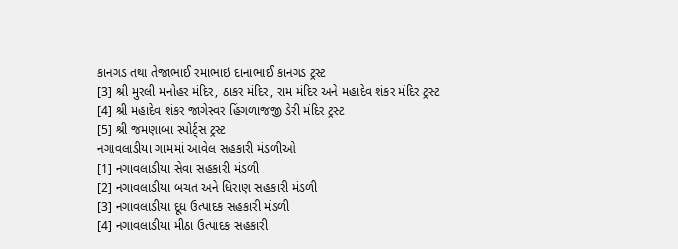કાનગડ તથા તેજાભાઈ રમાભાઇ દાનાભાઈ કાનગડ ટ્રસ્ટ
[3] શ્રી મુરલી મનોહર મંદિર, ઠાકર મંદિર, રામ મંદિર અને મહાદેવ શંકર મંદિર ટ્રસ્ટ
[4] શ્રી મહાદેવ શંકર જાગેસ્વર હિંગળાજજી ડેરી મંદિર ટ્રસ્ટ
[5] શ્રી જમણાબા સ્પોર્ટ્સ ટ્રસ્ટ
નગાવલાડીયા ગામમાં આવેલ સહકારી મંડળીઓ
[1] નગાવલાડીયા સેવા સહકારી મંડળી
[2] નગાવલાડીયા બચત અને ધિરાણ સહકારી મંડળી
[3] નગાવલાડીયા દૂધ ઉત્પાદક સહકારી મંડળી
[4] નગાવલાડીયા મીઠા ઉત્પાદક સહકારી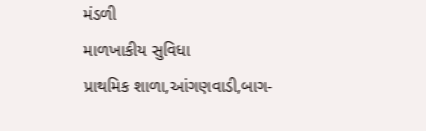મંડળી
માળખાકીય સુવિધા
પ્રાથમિક શાળા,આંગણવાડી,બાગ-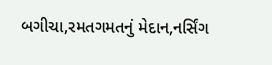બગીચા,રમતગમતનું મેદાન,નર્સિંગ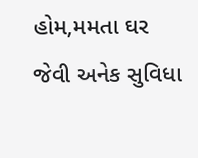હોમ,મમતા ઘર જેવી અનેક સુવિધા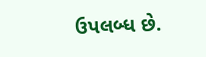ઉપલબ્ધ છે.